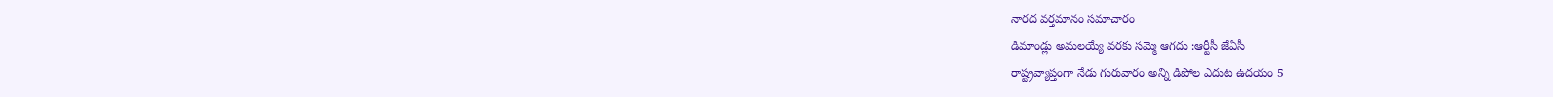నారద వర్తమానం సమాచారం
డిమాండ్లు అమలయ్యే వరకు సమ్మె ఆగదు :ఆర్టీసీ జేఏసీ
రాష్ట్రవ్యాప్తంగా నేడు గురువారం అన్ని డిపోల ఎదుట ఉదయం 5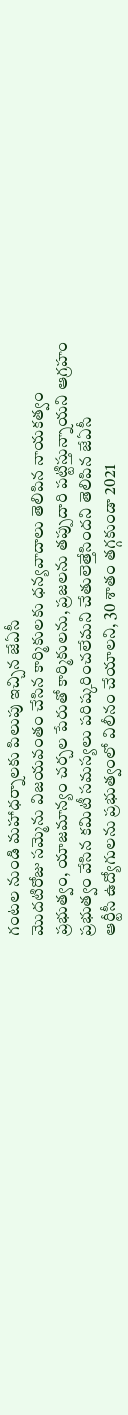గంటల నుండి మహాధర్నాలకు పిలుపు ఇచ్చిన జేఏసీ
మొదటిరోజు సమ్మెను విజయవంతం చేసిన కార్మికులకు ధన్యవాదాలు తెలిపిన నాయకత్వం
ప్రభుత్వం, యాజమాన్యం చర్చల పేరుతో కార్మికులను, ప్రజలను తప్పుదారి పట్టిస్తున్నాయని ఆగ్రహం
ప్రభుత్వం వేసిన కమిటీ సమస్యలు పరిష్కరించలేమని చేతులెత్తేసిందని తెలిపిన జేఏసీ
ఆర్టీసీ ఉద్యోగులను ప్రభుత్వంలో విలీనం చేయాలని, 30 శాతం తగ్గకుండా 2021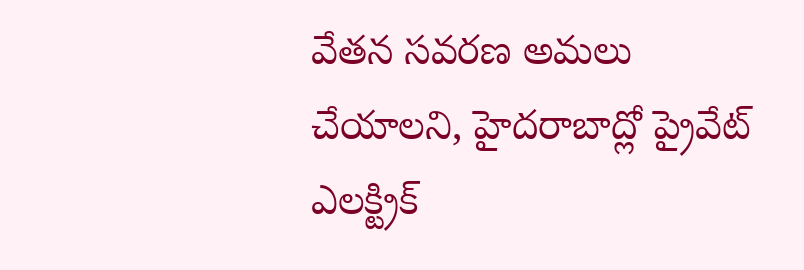వేతన సవరణ అమలు చేయాలని, హైదరాబాద్లో ప్రైవేట్ ఎలక్ట్రిక్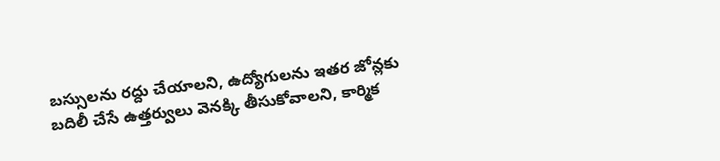బస్సులను రద్దు చేయాలని, ఉద్యోగులను ఇతర జోన్లకు బదిలీ చేసే ఉత్తర్వులు వెనక్కి తీసుకోవాలని, కార్మిక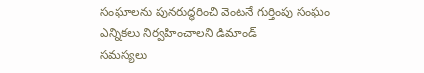సంఘాలను పునరుద్ధరించి వెంటనే గుర్తింపు సంఘం ఎన్నికలు నిర్వహించాలని డిమాండ్
సమస్యలు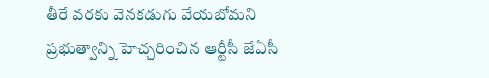తీరే వరకు వెనకడుగు వేయబోమని ప్రభుత్వాన్ని హెచ్చరించిన ఆర్టీసీ జేఏసీ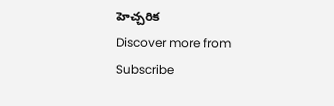హెచ్చరిక
Discover more from
Subscribe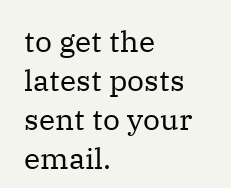to get the latest posts sent to your email.